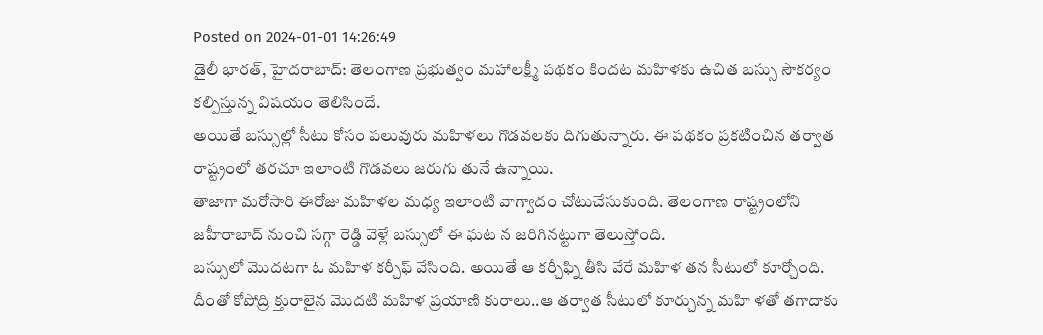Posted on 2024-01-01 14:26:49
డైలీ భారత్, హైదరాబాద్: తెలంగాణ ప్రభుత్వం మహాలక్ష్మీ పథకం కిందట మహిళకు ఉచిత బస్సు సౌకర్యం కల్పిస్తున్న విషయం తెలిసిందే.
అయితే బస్సుల్లో సీటు కోసం పలువురు మహిళలు గొడవలకు దిగుతున్నారు. ఈ పథకం ప్రకటించిన తర్వాత రాష్ట్రంలో తరచూ ఇలాంటి గొడవలు జరుగు తునే ఉన్నాయి.
తాజాగా మరోసారి ఈరోజు మహిళల మధ్య ఇలాంటి వాగ్వాదం చోటుచేసుకుంది. తెలంగాణ రాష్ట్రంలోని జహీరాబాద్ నుంచి సగ్గా రెడ్డి వెళ్లే బస్సులో ఈ ఘట న జరిగినట్టుగా తెలుస్తోంది.
బస్సులో మొదటగా ఓ మహిళ కర్చీఫ్ వేసింది. అయితే ఆ కర్చీఫ్ని తీసి వేరే మహిళ తన సీటులో కూర్చోంది.
దీంతో కోపోద్రి క్తురాలైన మొదటి మహిళ ప్రయాణి కురాలు..ఆ తర్వాత సీటులో కూర్చున్న మహి ళతో తగాదాకు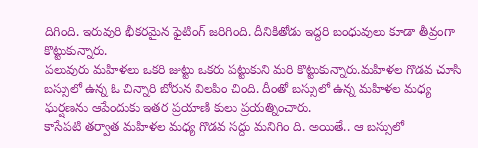దిగింది. ఇరువురి భీకరమైన ఫైటింగ్ జరిగింది. దీనికితోడు ఇద్దరి బంధువులు కూడా తీవ్రంగా కొట్టుకున్నారు.
పలువురు మహిళలు ఒకరి జుట్టు ఒకరు పట్టుకుని మరి కొట్టుకున్నారు.మహిళల గొడవ చూసి బస్సులో ఉన్న ఓ చిన్నారి బోరున విలపిం చింది. దీంతో బస్సులో ఉన్న మహిళల మధ్య ఘర్షణను ఆపేందుకు ఇతర ప్రయాణి కులు ప్రయత్నించారు.
కాసేపటి తర్వాత మహిళల మధ్య గొడవ సద్దు మనిగిం ది. అయితే.. ఆ బస్సులో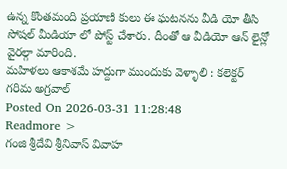ఉన్న కొంతమంది ప్రయాణి కులు ఈ ఘటనను వీడి యో తీసి సోషల్ మీడియా లో పోస్ట్ చేశారు. దీంతో ఆ వీడియో ఆన్ లైన్లో వైరల్గా మారింది.
మహిళలు ఆకాశమే హద్దుగా ముందుకు వెళ్ళాలి : కలెక్టర్ గరిమ అగ్రవాల్
Posted On 2026-03-31 11:28:48
Readmore >
గంజి శ్రీదేవి శ్రీనివాస్ వివాహ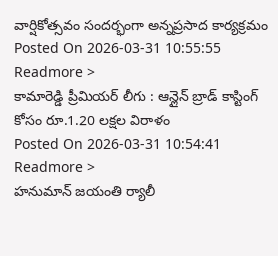వార్షికోత్సవం సందర్భంగా అన్నప్రసాద కార్యక్రమం
Posted On 2026-03-31 10:55:55
Readmore >
కామారెడ్డి ప్రీమియర్ లీగు : ఆన్లైన్ బ్రాడ్ కాస్టింగ్ కోసం రూ.1.20 లక్షల విరాళం
Posted On 2026-03-31 10:54:41
Readmore >
హనుమాన్ జయంతి ర్యాలీ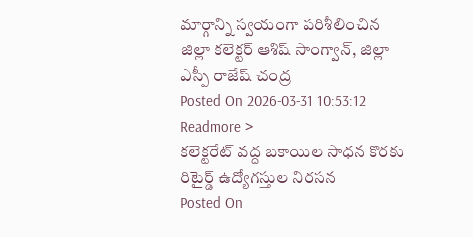మార్గాన్ని స్వయంగా పరిశీలించిన జిల్లా కలెక్టర్ ఆశిష్ సాంగ్వాన్, జిల్లా ఎస్పీ రాజేష్ చంద్ర
Posted On 2026-03-31 10:53:12
Readmore >
కలెక్టరేట్ వద్ద బకాయిల సాధన కొరకు రిటైర్డ్ ఉద్యోగస్తుల నిరసన
Posted On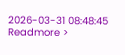2026-03-31 08:48:45
Readmore >